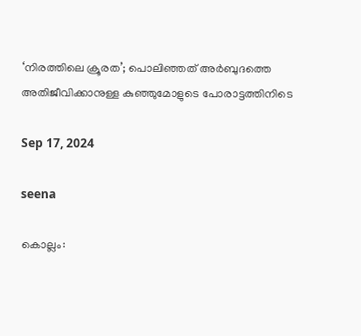‘നിരത്തിലെ ക്രൂരത’; പൊലിഞ്ഞത് അര്‍ബുദത്തെ അതിജീവിക്കാനുള്ള കുഞ്ഞുമോളുടെ പോരാട്ടത്തിനിടെ

Sep 17, 2024

seena

കൊല്ലം: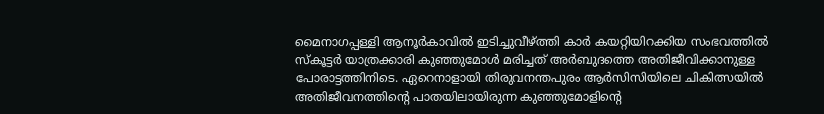മൈനാഗപ്പള്ളി ആനൂര്‍കാവില്‍ ഇടിച്ചുവീഴ്ത്തി കാര്‍ കയറ്റിയിറക്കിയ സംഭവത്തില്‍ സ്‌കൂട്ടര്‍ യാത്രക്കാരി കുഞ്ഞുമോള്‍ മരിച്ചത് അര്‍ബുദത്തെ അതിജീവിക്കാനുള്ള പോരാട്ടത്തിനിടെ. ഏറെനാളായി തിരുവനന്തപുരം ആര്‍സിസിയിലെ ചികിത്സയില്‍ അതിജീവനത്തിന്റെ പാതയിലായിരുന്ന കുഞ്ഞുമോളിന്റെ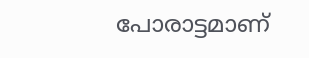പോരാട്ടമാണ്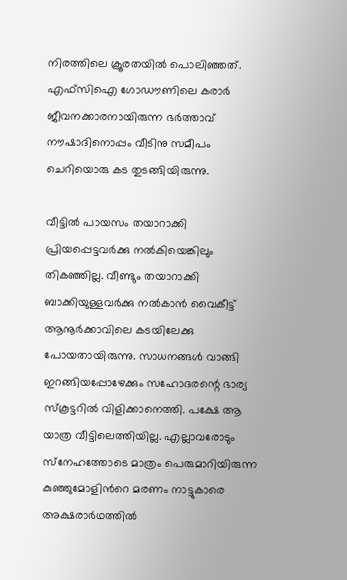നിരത്തിലെ ക്രൂരതയില്‍ പൊലിഞ്ഞത്. എഫ്‌സിഐ ഗോഡൗണിലെ കരാര്‍ ജീവനക്കാരനായിരുന്ന ഭര്‍ത്താവ് നൗഷാദിനൊപ്പം വീടിനു സമീപം ചെറിയൊരു കട തുടങ്ങിയിരുന്നു.

വീട്ടില്‍ പായസം തയാറാക്കി പ്രിയപ്പെട്ടവര്‍ക്കു നല്‍കിയെങ്കിലും തികഞ്ഞില്ല. വീണ്ടും തയാറാക്കി ബാക്കിയുള്ളവര്‍ക്കു നല്‍കാന്‍ വൈകീട്ട് ആനൂര്‍ക്കാവിലെ കടയിലേക്കു പോയതായിരുന്നു. സാധനങ്ങള്‍ വാങ്ങി ഇറങ്ങിയപ്പോഴേക്കും സഹോദരന്റെ ഭാര്യ സ്‌കൂട്ടറില്‍ വിളിക്കാനെത്തി. പക്ഷേ ആ യാത്ര വീട്ടിലെത്തിയില്ല. എല്ലാവരോടും സ്‌നേഹത്തോടെ മാത്രം പെരുമാറിയിരുന്ന കുഞ്ഞുമോളിന്‍റെ മരണം നാട്ടുകാരെ അക്ഷരാര്‍ഥത്തില്‍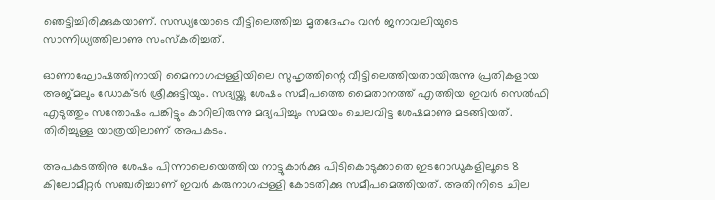ഞെട്ടിച്ചിരിക്കുകയാണ്. സന്ധ്യയോടെ വീട്ടിലെത്തിച്ച മൃതദേഹം വന്‍ ജനാവലിയുടെ സാന്നിധ്യത്തിലാണു സംസ്‌കരിച്ചത്.

ഓണാഘോഷത്തിനായി മൈനാഗപ്പള്ളിയിലെ സുഹൃത്തിന്റെ വീട്ടിലെത്തിയതായിരുന്നു പ്രതികളായ അജ്മലും ഡോക്ടര്‍ ശ്രീക്കുട്ടിയും. സദ്യയ്ക്കു ശേഷം സമീപത്തെ മൈതാനത്ത് എത്തിയ ഇവര്‍ സെല്‍ഫി എടുത്തും സന്തോഷം പങ്കിട്ടും കാറിലിരുന്നു മദ്യപിച്ചും സമയം ചെലവിട്ട ശേഷമാണു മടങ്ങിയത്. തിരിച്ചുള്ള യാത്രയിലാണ് അപകടം.

അപകടത്തിനു ശേഷം പിന്നാലെയെത്തിയ നാട്ടുകാര്‍ക്കു പിടികൊടുക്കാതെ ഇടറോഡുകളിലൂടെ 8 കിലോമീറ്റര്‍ സഞ്ചരിച്ചാണ് ഇവര്‍ കരുനാഗപ്പള്ളി കോടതിക്കു സമീപമെത്തിയത്. അതിനിടെ ചില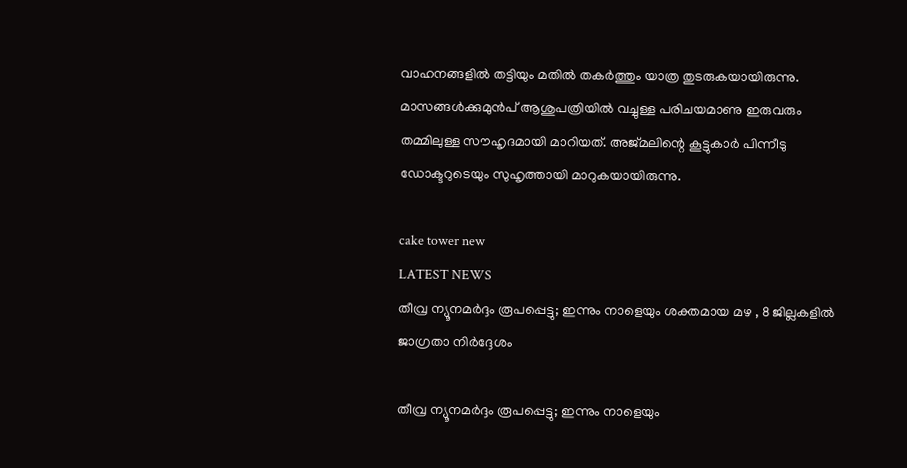വാഹനങ്ങളില്‍ തട്ടിയും മതില്‍ തകര്‍ത്തും യാത്ര തുടരുകയായിരുന്നു. മാസങ്ങള്‍ക്കുമുന്‍പ് ആശുപത്രിയില്‍ വച്ചുള്ള പരിചയമാണു ഇരുവരും തമ്മിലുള്ള സൗഹൃദമായി മാറിയത്. അജ്മലിന്റെ കൂട്ടുകാര്‍ പിന്നീടു ഡോക്ടറുടെയും സുഹൃത്തായി മാറുകയായിരുന്നു.

cake tower new
LATEST NEWS
തീവ്ര ന്യൂനമർദ്ദം രൂപപ്പെട്ടു; ഇന്നും നാളെയും ശക്തമായ മഴ , 8 ജില്ലകളിൽ ജാഗ്രതാ നിർദ്ദേശം

തീവ്ര ന്യൂനമർദ്ദം രൂപപ്പെട്ടു; ഇന്നും നാളെയും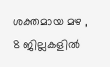ശക്തമായ മഴ , 8 ജില്ലകളിൽ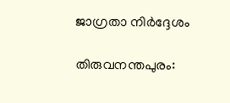ജാഗ്രതാ നിർദ്ദേശം

തിരുവനന്തപുരം: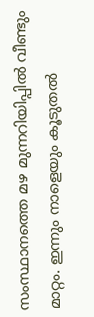സംസ്ഥാനത്തെ മഴ മുന്നറിയിപ്പില്‍ വീണ്ടും മാറ്റം. ഇന്നും നാളെയും കൂടുതല്‍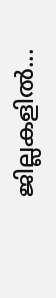ജില്ലകളില്‍...